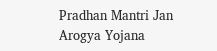Pradhan Mantri Jan Arogya Yojana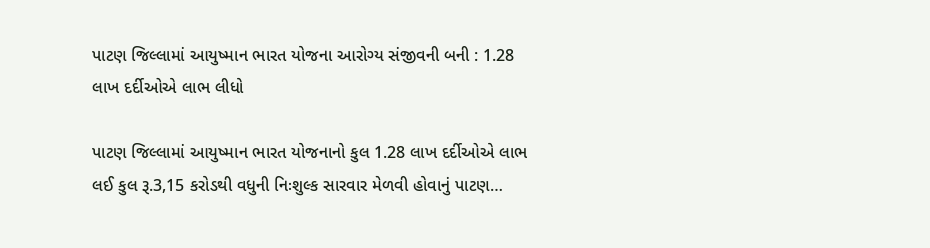પાટણ જિલ્લામાં આયુષ્માન ભારત યોજના આરોગ્ય સંજીવની બની : 1.28 લાખ દર્દીઓએ લાભ લીધો

પાટણ જિલ્લામાં આયુષ્માન ભારત યોજનાનો કુલ 1.28 લાખ દર્દીઓએ લાભ લઈ કુલ રૂ.3,15 કરોડથી વધુની નિઃશુલ્ક સારવાર મેળવી હોવાનું પાટણ…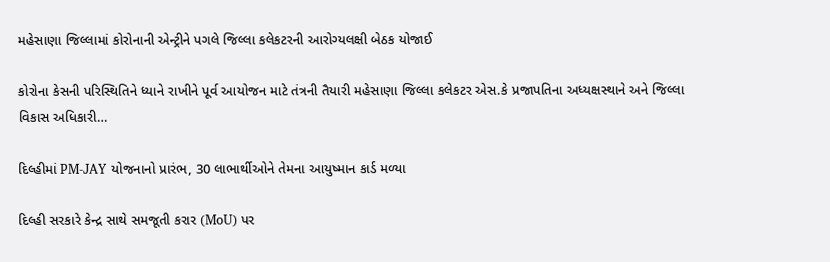મહેસાણા જિલ્લામાં કોરોનાની એન્ટ્રીને પગલે જિલ્લા કલેકટરની આરોગ્યલક્ષી બેઠક યોજાઈ

કોરોના કેસની પરિસ્થિતિને ધ્યાને રાખીને પૂર્વ આયોજન માટે તંત્રની તૈયારી મહેસાણા જિલ્લા કલેકટર એસ.કે પ્રજાપતિના અધ્યક્ષસ્થાને અને જિલ્લા વિકાસ અધિકારી…

દિલ્હીમાં PM-JAY યોજનાનો પ્રારંભ, 30 લાભાર્થીઓને તેમના આયુષ્માન કાર્ડ મળ્યા

દિલ્હી સરકારે કેન્દ્ર સાથે સમજૂતી કરાર (MoU) પર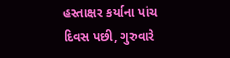હસ્તાક્ષર કર્યાના પાંચ દિવસ પછી, ગુરુવારે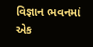વિજ્ઞાન ભવનમાં એક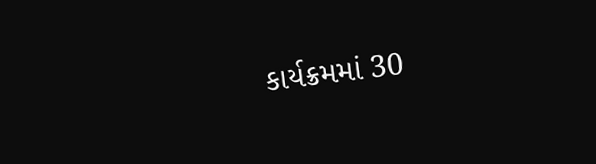કાર્યક્રમમાં 30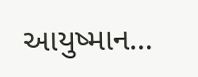આયુષ્માન…